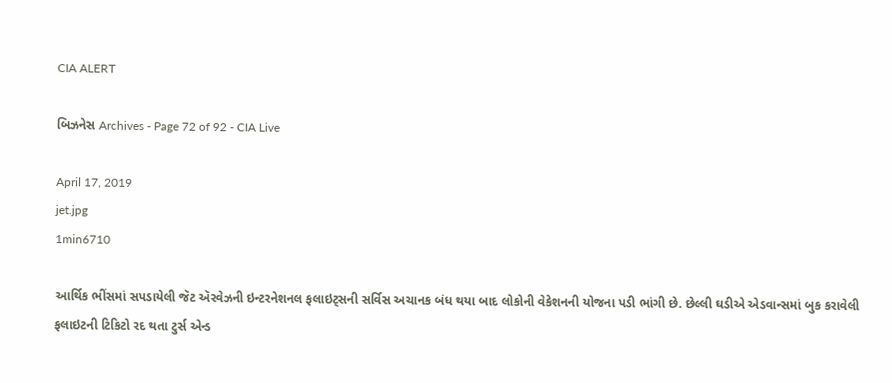CIA ALERT

બિઝનેસ Archives - Page 72 of 92 - CIA Live

April 17, 2019
jet.jpg
1min6710

આર્થિક ભીંસમાં સપડાયેલી જૅટ ઍરવેઝની ઇન્ટરનેશનલ ફલાઇટ્સની સર્વિસ અચાનક બંધ થયા બાદ લોકોની વેકેશનની યોજના પડી ભાંગી છે. છેલ્લી ઘડીએ એડવાન્સમાં બુક કરાવેલી ફલાઇટની ટિકિટો રદ થતા ટુર્સ એન્ડ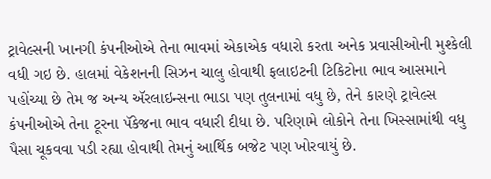ટ્રાવેલ્સની ખાનગી કંપનીઓએ તેના ભાવમાં એકાએક વધારો કરતા અનેક પ્રવાસીઓની મુશ્કેલી વધી ગઇ છે. હાલમાં વેકેશનની સિઝન ચાલુ હોવાથી ફલાઇટની ટિકિટોના ભાવ આસમાને પહોંચ્યા છે તેમ જ અન્ય ઍરલાઇન્સના ભાડા પણ તુલનામાં વધુ છે, તેને કારણે ટ્રાવેલ્સ કંપનીઓએ તેના ટૂરના પૅકેજના ભાવ વધારી દીધા છે. પરિણામે લોકોને તેના ખિસ્સામાંથી વધુ પૈસા ચૂકવવા પડી રહ્યા હોવાથી તેમનું આર્થિક બજેટ પણ ખોરવાયું છે.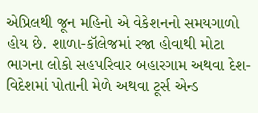એપ્રિલથી જૂન મહિનો એ વેકેશનનો સમયગાળો હોય છે. શાળા-કૉલેજમાં રજા હોવાથી મોટા ભાગના લોકો સહપરિવાર બહારગામ અથવા દેશ-વિદેશમાં પોતાની મેળે અથવા ટૂર્સ એન્ડ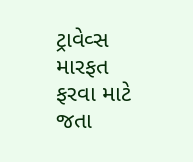ટ્રાવેવ્સ મારફત ફરવા માટે જતા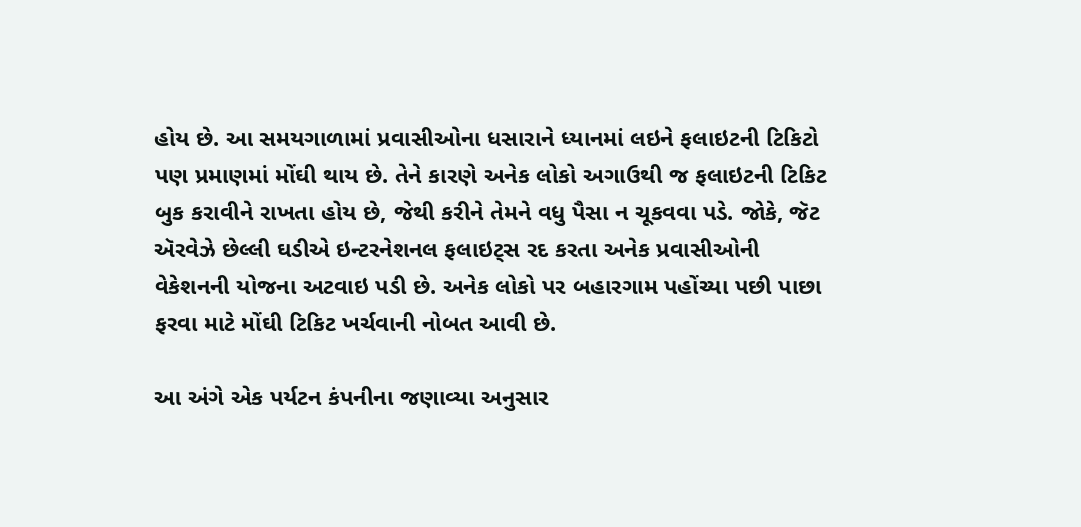હોય છે. આ સમયગાળામાં પ્રવાસીઓના ધસારાને ધ્યાનમાં લઇને ફલાઇટની ટિકિટો પણ પ્રમાણમાં મોંઘી થાય છે. તેને કારણે અનેક લોકો અગાઉથી જ ફલાઇટની ટિકિટ બુક કરાવીને રાખતા હોય છે, જેથી કરીને તેમને વધુ પૈસા ન ચૂકવવા પડે. જોકે, જૅટ ઍરવેઝે છેલ્લી ઘડીએ ઇન્ટરનેશનલ ફલાઇટ્સ રદ કરતા અનેક પ્રવાસીઓની વેકેશનની યોજના અટવાઇ પડી છે. અનેક લોકો પર બહારગામ પહોંચ્યા પછી પાછા ફરવા માટે મોંઘી ટિકિટ ખર્ચવાની નોબત આવી છે.

આ અંગે એક પર્યટન કંપનીના જણાવ્યા અનુસાર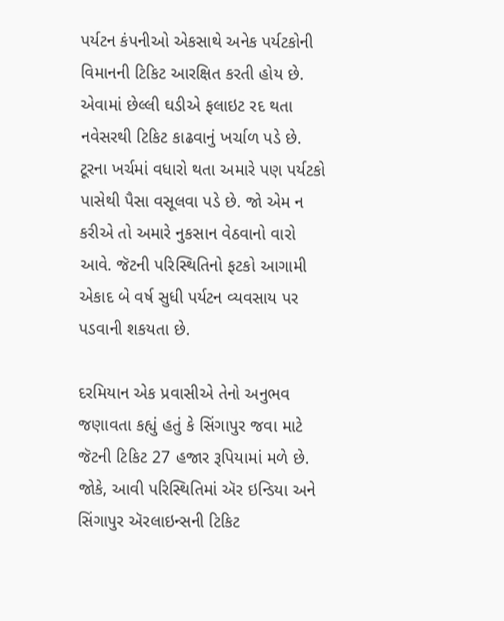પર્યટન કંપનીઓ એકસાથે અનેક પર્યટકોની વિમાનની ટિકિટ આરક્ષિત કરતી હોય છે. એવામાં છેલ્લી ઘડીએ ફલાઇટ રદ થતા નવેસરથી ટિકિટ કાઢવાનું ખર્ચાળ પડે છે. ટૂરના ખર્ચમાં વધારો થતા અમારે પણ પર્યટકો પાસેથી પૈસા વસૂલવા પડે છે. જો એમ ન કરીએ તો અમારે નુકસાન વેઠવાનો વારો આવે. જૅટની પરિસ્થિતિનો ફટકો આગામી એકાદ બે વર્ષ સુધી પર્યટન વ્યવસાય પર પડવાની શકયતા છે.

દરમિયાન એક પ્રવાસીએ તેનો અનુભવ જણાવતા કહ્યું હતું કે સિંગાપુર જવા માટે જૅટની ટિકિટ 27 હજાર રૂપિયામાં મળે છે. જોકે, આવી પરિસ્થિતિમાં ઍર ઇન્ડિયા અને સિંગાપુર ઍરલાઇન્સની ટિકિટ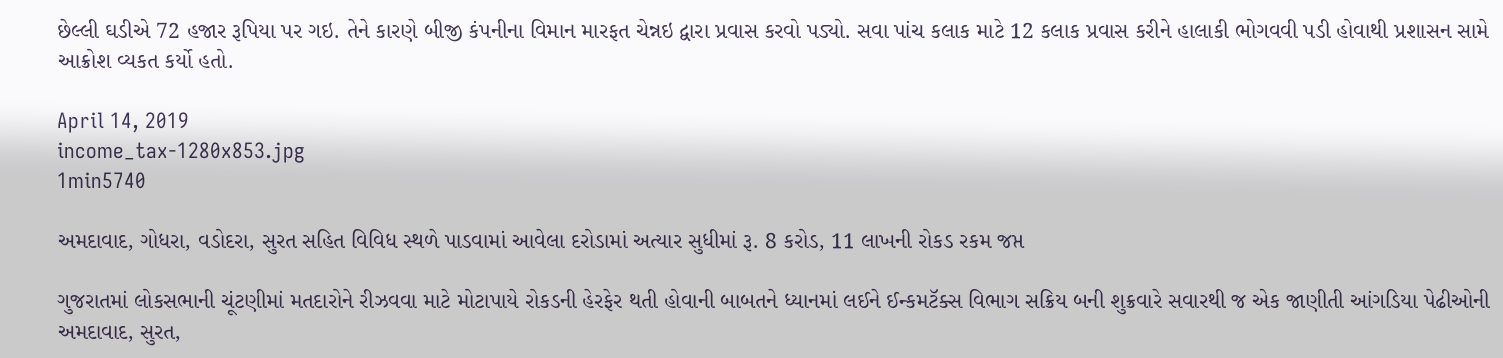છેલ્લી ઘડીએ 72 હજાર રૂપિયા પર ગઇ. તેને કારણે બીજી કંપનીના વિમાન મારફત ચેન્નઇ દ્વારા પ્રવાસ કરવો પડ્યો. સવા પાંચ કલાક માટે 12 કલાક પ્રવાસ કરીને હાલાકી ભોગવવી પડી હોવાથી પ્રશાસન સામે આક્રોશ વ્યકત કર્યો હતો.

April 14, 2019
income_tax-1280x853.jpg
1min5740

અમદાવાદ, ગોધરા, વડોદરા, સુરત સહિત વિવિધ સ્થળે પાડવામાં આવેલા દરોડામાં અત્યાર સુધીમાં રૂ. 8 કરોડ, 11 લાખની રોકડ રકમ જપ્ત

ગુજરાતમાં લોકસભાની ચૂંટણીમાં મતદારોને રીઝવવા માટે મોટાપાયે રોકડની હેરફેર થતી હોવાની બાબતને ધ્યાનમાં લઈને ઈન્કમટૅક્સ વિભાગ સક્રિય બની શુક્રવારે સવારથી જ એક જાણીતી આંગડિયા પેઢીઓની અમદાવાદ, સુરત,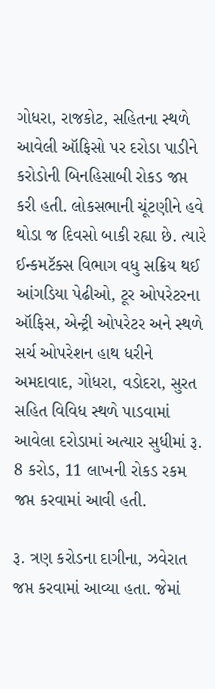ગોધરા, રાજકોટ, સહિતના સ્થળે આવેલી ઑફિસો પર દરોડા પાડીને કરોડોની બિનહિસાબી રોકડ જપ્ત કરી હતી. લોકસભાની ચૂંટણીને હવે થોડા જ દિવસો બાકી રહ્યા છે. ત્યારે ઈન્કમટૅક્સ વિભાગ વધુ સક્રિય થઈ આંગડિયા પેઢીઓ, ટૂર ઓપરેટરના ઑફિસ, એન્ટ્રી ઓપરેટર અને સ્થળે સર્ચ ઓપરેશન હાથ ધરીને અમદાવાદ, ગોધરા, વડોદરા, સુરત સહિત વિવિધ સ્થળે પાડવામાં આવેલા દરોડામાં અત્યાર સુધીમાં રૂ. 8 કરોડ, 11 લાખની રોકડ રકમ જપ્ત કરવામાં આવી હતી.

રૂ. ત્રણ કરોડના દાગીના, ઝવેરાત જપ્ત કરવામાં આવ્યા હતા. જેમાં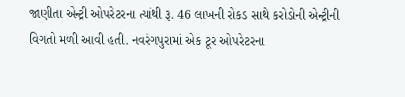જાણીતા એન્ટ્રી ઓપરેટરના ત્યાંથી રૂ. 46 લાખની રોકડ સાથે કરોડોની એન્ટ્રીની વિગતો મળી આવી હતી. નવરંગપુરામાં એક ટૂર ઓપરેટરના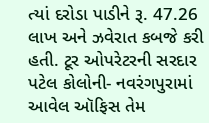ત્યાં દરોડા પાડીને રૂ. 47.26 લાખ અને ઝવેરાત કબજે કરી હતી. ટૂર ઓપરેટરની સરદાર પટેલ કોલોની- નવરંગપુરામાં આવેલ ઑફિસ તેમ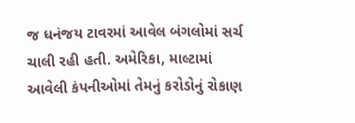જ ધનંજય ટાવરમાં આવેલ બંગલોમાં સર્ચ ચાલી રહી હતી. અમેરિકા, માલ્ટામાં આવેલી કંપનીઓમાં તેમનું કરોડોનું રોકાણ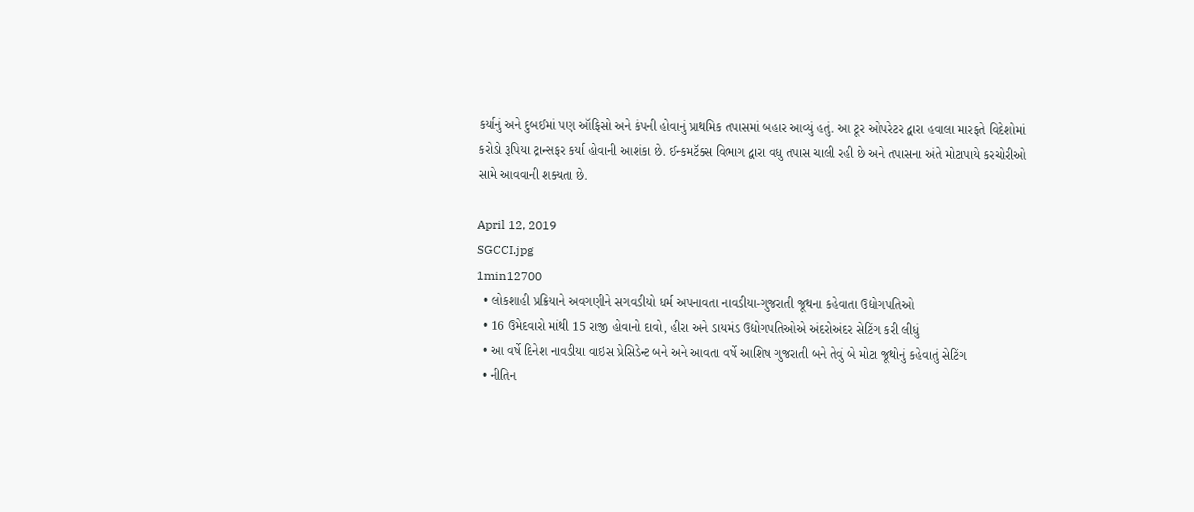કર્યાનું અને દુબઈમાં પણ ઑફિસો અને કંપની હોવાનું પ્રાથમિક તપાસમાં બહાર આવ્યું હતું. આ ટૂર ઓપરેટર દ્વારા હવાલા મારફતે વિદેશોમાં કરોડો રૂપિયા ટ્રાન્સફર કર્યા હોવાની આશંકા છે. ઈન્કમટૅક્સ વિભાગ દ્વારા વધુ તપાસ ચાલી રહી છે અને તપાસના અંતે મોટાપાયે કરચોરીઓ સામે આવવાની શક્યતા છે.

April 12, 2019
SGCCI.jpg
1min12700
  • લોકશાહી પ્રક્રિયાને અવગણીને સગવડીયો ધર્મ અપનાવતા નાવડીયા-ગુજરાતી જૂથના કહેવાતા ઉદ્યોગપતિઓ
  • 16 ઉમેદવારો માંથી 15 રાજી હોવાનો દાવો, હીરા અને ડાયમંડ ઉદ્યોગપતિઓએ અંદરોઅંદર સેટિંગ કરી લીધું
  • આ વર્ષે દિનેશ નાવડીયા વાઇસ પ્રેસિડેન્ટ બને અને આવતા વર્ષે આશિષ ગુજરાતી બને તેવું બે મોટા જૂથોનું કહેવાતું સેટિંગ
  • નીતિન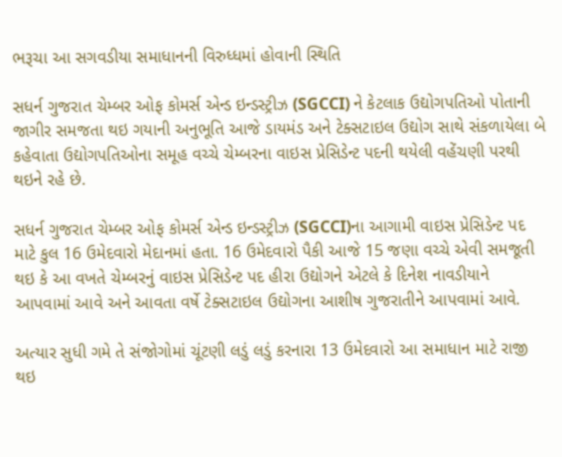ભરૂચા આ સગવડીયા સમાધાનની વિરુધ્ધમાં હોવાની સ્થિતિ

સધર્ન ગુજરાત ચેમ્બર ઓફ કોમર્સ એન્ડ ઇન્ડસ્ટ્રીઝ (SGCCI) ને કેટલાક ઉદ્યોગપતિઓ પોતાની જાગીર સમજતા થઇ ગયાની અનુભૂતિ આજે ડાયમંડ અને ટેક્સટાઇલ ઉદ્યોગ સાથે સંકળાયેલા બે કહેવાતા ઉદ્યોગપતિઓના સમૂહ વચ્ચે ચેમ્બરના વાઇસ પ્રેસિડેન્ટ પદની થયેલી વહેંચણી પરથી થઇને રહે છે.

સધર્ન ગુજરાત ચેમ્બર ઓફ કોમર્સ એન્ડ ઇન્ડસ્ટ્રીઝ (SGCCI)ના આગામી વાઇસ પ્રેસિડેન્ટ પદ માટે કુલ 16 ઉમેદવારો મેદાનમાં હતા. 16 ઉમેદવારો પૈકી આજે 15 જણા વચ્ચે એવી સમજૂતી થઇ કે આ વખતે ચેમ્બરનું વાઇસ પ્રેસિડેન્ટ પદ હીરા ઉદ્યોગને એટલે કે દિનેશ નાવડીયાને આપવામાં આવે અને આવતા વર્ષે ટેક્સટાઇલ ઉદ્યોગના આશીષ ગુજરાતીને આપવામાં આવે.

અત્યાર સુધી ગમે તે સંજોગોમાં ચૂંટણી લડું લડું કરનારા 13 ઉમેદવારો આ સમાધાન માટે રાજી થઇ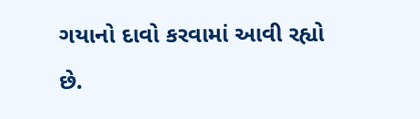ગયાનો દાવો કરવામાં આવી રહ્યો છે.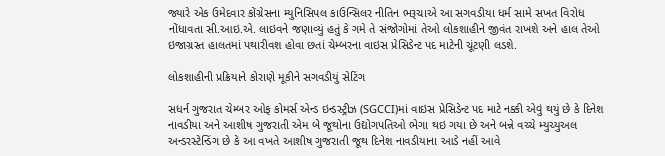જ્યારે એક ઉમેદવાર કોંગ્રેસના મ્યુનિસિપલ કાઉન્સિલર નીતિન ભરૂચાએ આ સગવડીયા ધર્મ સામે સખત વિરોધ નોંધાવતા સી.આઇ.એ. લાઇવને જણાવ્યું હતું કે ગમે તે સંજોગોમાં તેઓ લોકશાહીને જીવંત રાખશે અને હાલ તેઓ ઇજાગ્રસ્ત હાલતમાં પથારીવશ હોવા છતાં ચેમ્બરના વાઇસ પ્રેસિડેન્ટ પદ માટેની ચૂંટણી લડશે.

લોકશાહીની પ્રક્રિયાને કોરાણે મૂકીને સગવડીયું સેટિંગ

સધર્ન ગુજરાત ચેમ્બર ઓફ કોમર્સ એન્ડ ઇન્ડસ્ટ્રીઝ (SGCCI)માં વાઇસ પ્રેસિડેન્ટ પદ માટે નક્કી એવું થયું છે કે દિનેશ નાવડીયા અને આશીષ ગુજરાતી એમ બે જૂથોના ઉદ્યોગપતિઓ ભેગા થઇ ગયા છે અને બન્ને વચ્ચે મ્યુચ્યુઅલ અન્ડરસ્ટેન્ડિંગ છે કે આ વખતે આશીષ ગુજરાતી જૂથ દિનેશ નાવડીયાના આડે નહીં આવે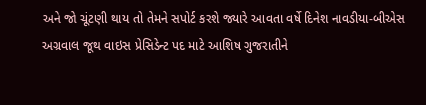અને જો ચૂંટણી થાય તો તેમને સપોર્ટ કરશે જ્યારે આવતા વર્ષે દિનેશ નાવડીયા-બીએસ અગ્રવાલ જૂથ વાઇસ પ્રેસિડેન્ટ પદ માટે આશિષ ગુજરાતીને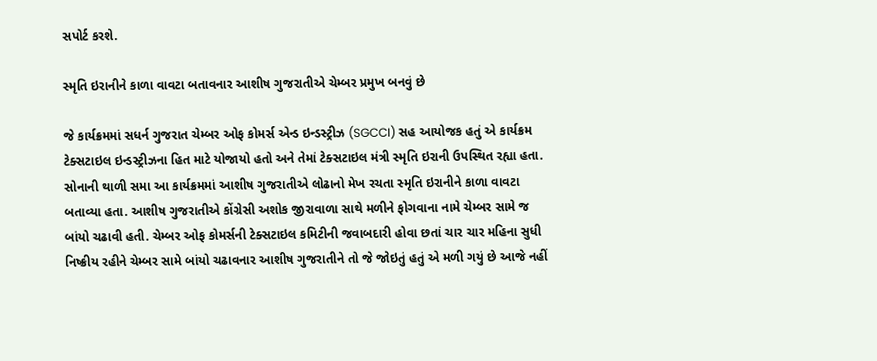સપોર્ટ કરશે.

સ્મૃતિ ઇરાનીને કાળા વાવટા બતાવનાર આશીષ ગુજરાતીએ ચેમ્બર પ્રમુખ બનવું છે

જે કાર્યક્રમમાં સધર્ન ગુજરાત ચેમ્બર ઓફ કોમર્સ એન્ડ ઇન્ડસ્ટ્રીઝ (SGCCI) સહ આયોજક હતું એ કાર્યક્રમ ટેક્સટાઇલ ઇન્ડસ્ટ્રીઝના હિત માટે યોજાયો હતો અને તેમાં ટેક્સટાઇલ મંત્રી સ્મૃતિ ઇરાની ઉપસ્થિત રહ્યા હતા. સોનાની થાળી સમા આ કાર્યક્રમમાં આશીષ ગુજરાતીએ લોઢાનો મેખ રચતા સ્મૃતિ ઇરાનીને કાળા વાવટા બતાવ્યા હતા. આશીષ ગુજરાતીએ કોંગ્રેસી અશોક જીરાવાળા સાથે મળીને ફોગવાના નામે ચેમ્બર સામે જ બાંયો ચઢાવી હતી. ચેમ્બર ઓફ કોમર્સની ટેક્સટાઇલ કમિટીની જવાબદારી હોવા છતાં ચાર ચાર મહિના સુધી નિષ્ક્રીય રહીને ચેમ્બર સામે બાંયો ચઢાવનાર આશીષ ગુજરાતીને તો જે જોઇતું હતું એ મળી ગયું છે આજે નહીં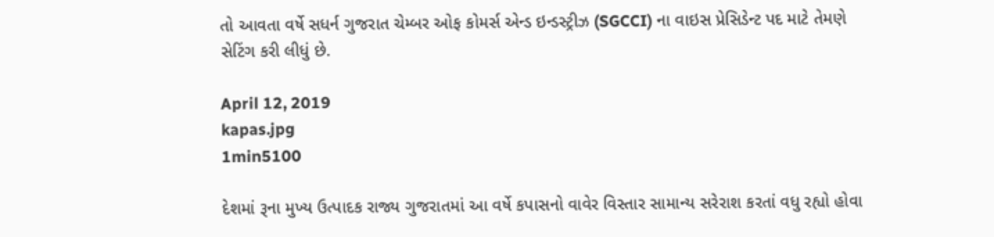તો આવતા વર્ષે સધર્ન ગુજરાત ચેમ્બર ઓફ કોમર્સ એન્ડ ઇન્ડસ્ટ્રીઝ (SGCCI) ના વાઇસ પ્રેસિડેન્ટ પદ માટે તેમણે સેટિંગ કરી લીધું છે.

April 12, 2019
kapas.jpg
1min5100

દેશમાં રૂના મુખ્ય ઉત્પાદક રાજ્ય ગુજરાતમાં આ વર્ષે કપાસનો વાવેર વિસ્તાર સામાન્ય સરેરાશ કરતાં વધુ રહ્યો હોવા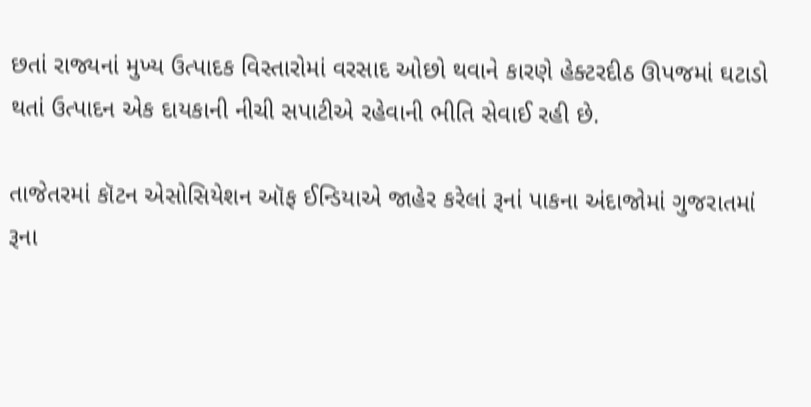છતાં રાજ્યનાં મુખ્ય ઉત્પાદક વિસ્તારોમાં વરસાદ ઓછો થવાને કારણે હેક્ટરદીઠ ઊપજમાં ઘટાડો થતાં ઉત્પાદન એક દાયકાની નીચી સપાટીએ રહેવાની ભીતિ સેવાઈ રહી છે.

તાજેતરમાં કૉટન એસોસિયેશન ઑફ ઈન્ડિયાએ જાહેર કરેલાં રૂનાં પાકના અંદાજોમાં ગુજરાતમાં રૂના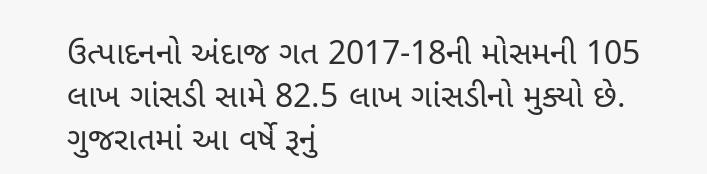ઉત્પાદનનો અંદાજ ગત 2017-18ની મોસમની 105 લાખ ગાંસડી સામે 82.5 લાખ ગાંસડીનો મુક્યો છે. ગુજરાતમાં આ વર્ષે રૂનું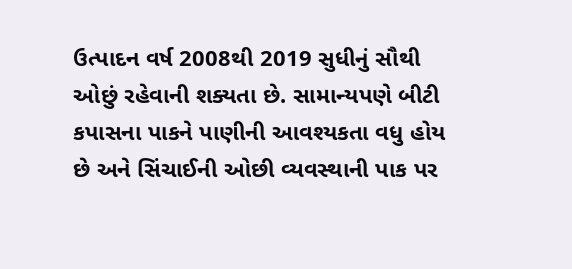ઉત્પાદન વર્ષ 2008થી 2019 સુધીનું સૌથી ઓછું રહેવાની શક્યતા છે. સામાન્યપણે બીટી કપાસના પાકને પાણીની આવશ્યકતા વધુ હોય છે અને સિંચાઈની ઓછી વ્યવસ્થાની પાક પર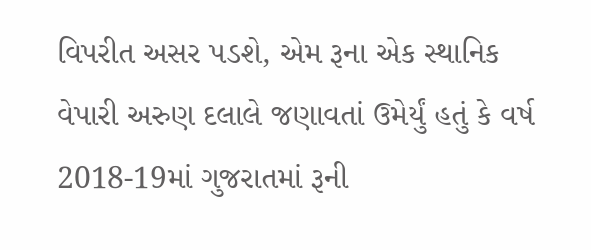વિપરીત અસર પડશે, એમ રૂના એક સ્થાનિક વેપારી અરુણ દલાલે જણાવતાં ઉમેર્યું હતું કે વર્ષ 2018-19માં ગુજરાતમાં રૂની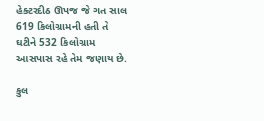હેક્ટરદીઠ ઊપજ જે ગત સાલ 619 કિલોગ્રામની હતી તે ઘટીને 532 કિલોગ્રામ આસપાસ રહે તેમ જણાય છે.

કુલ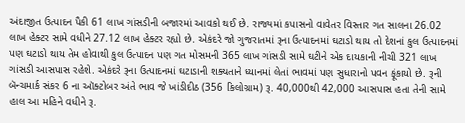અંદાજીત ઉત્પાદન પૈકી 61 લાખ ગાંસડીની બજારમાં આવકો થઈ છે. રાજ્યમાં કપાસનો વાવેતર વિસ્તાર ગત સાલના 26.02 લાખ હેક્ટર સામે વધીને 27.12 લાખ હેક્ટર રહ્યો છે. એકંદરે જો ગુજરાતમાં રૂના ઉત્પાદનમાં ઘટાડો થાય તો દેશનાં કુલ ઉત્પાદનમાં પણ ઘટાડો થાય તેમ હોવાથી કુલ ઉત્પાદન પણ ગત મોસમની 365 લાખ ગાંસડી સામે ઘટીને એક દાયકાની નીચી 321 લાખ ગાંસડી આસપાસ રહેશે. એકંદરે રૂના ઉત્પાદનમાં ઘટાડાની શક્યતાને ધ્યાનમાં લેતાં ભાવમાં પણ સુધારાનો પવન ફૂંકાયો છે. રૂની બૅન્ચમાર્ક સંકર 6 ના ઑક્ટોબર અંતે ભાવ જે ખાંડીદીઠ (356 કિલોગ્રામ) રૂ. 40,000થી 42,000 આસપાસ હતા તેની સામે હાલ આ મહિને વધીને રૂ.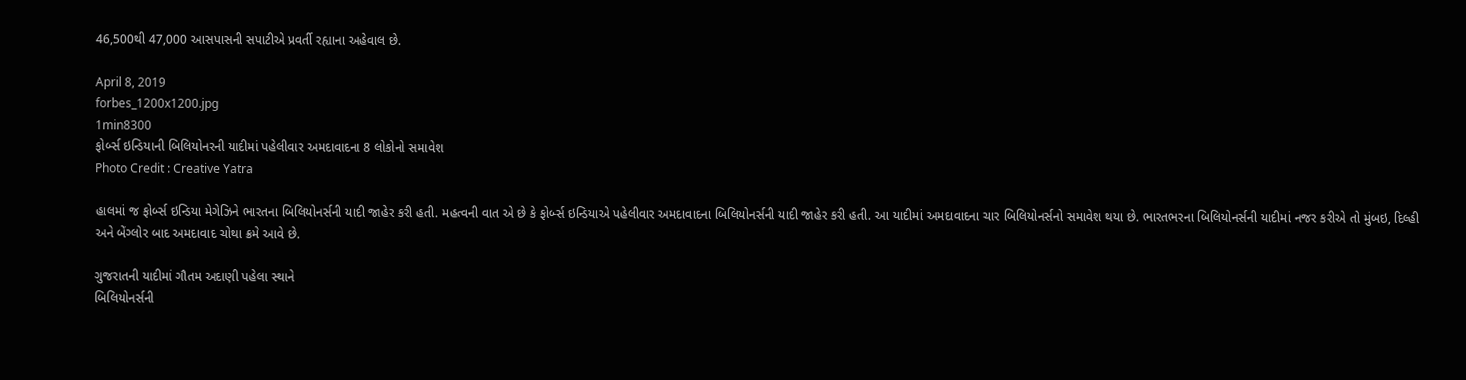46,500થી 47,000 આસપાસની સપાટીએ પ્રવર્તી રહ્યાના અહેવાલ છે.

April 8, 2019
forbes_1200x1200.jpg
1min8300
ફોર્બ્સ ઇન્ડિયાની બિલિયોનરની યાદીમાં પહેલીવાર અમદાવાદના 8 લોકોનો સમાવેશ
Photo Credit : Creative Yatra

હાલમાં જ ફોર્બ્સ ઇન્ડિયા મેગેઝિને ભારતના બિલિયોનર્સની યાદી જાહેર કરી હતી. મહત્વની વાત એ છે કે ફોર્બ્સ ઇન્ડિયાએ પહેલીવાર અમદાવાદના બિલિયોનર્સની યાદી જાહેર કરી હતી. આ યાદીમાં અમદાવાદના ચાર બિલિયોનર્સનો સમાવેશ થયા છે. ભારતભરના બિલિયોનર્સની યાદીમાં નજર કરીએ તો મુંબઇ, દિલ્હી અને બેંગ્લોર બાદ અમદાવાદ ચોથા ક્રમે આવે છે.

ગુજરાતની યાદીમાં ગૌતમ અદાણી પહેલા સ્થાને
બિલિયોનર્સની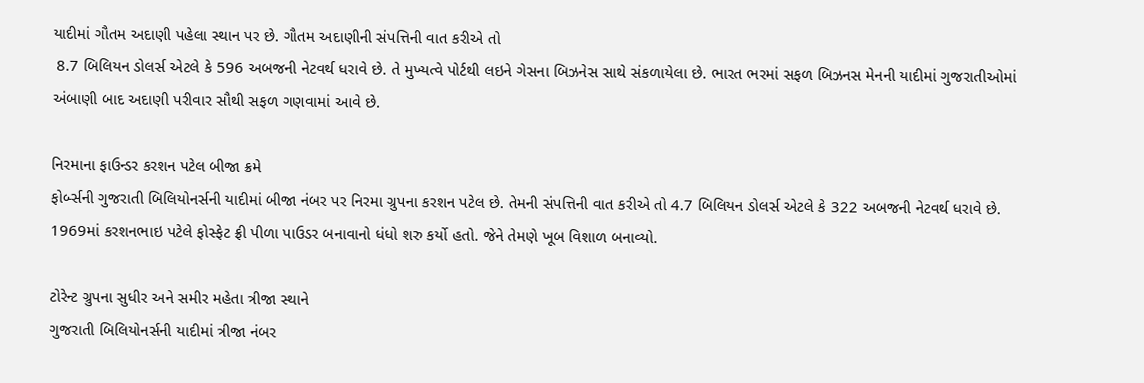યાદીમાં ગૌતમ અદાણી પહેલા સ્થાન પર છે. ગૌતમ અદાણીની સંપત્તિની વાત કરીએ તો
 8.7 બિલિયન ડોલર્સ એટલે કે 596 અબજની નેટવર્થ ધરાવે છે. તે મુખ્યત્વે પોર્ટથી લઇને ગેસના બિઝનેસ સાથે સંકળાયેલા છે. ભારત ભરમાં સફળ બિઝનસ મેનની યાદીમાં ગુજરાતીઓમાં અંબાણી બાદ અદાણી પરીવાર સૌથી સફળ ગણવામાં આવે છે.

નિરમાના ફાઉન્ડર કરશન પટેલ બીજા ક્રમે
ફોર્બ્સની ગુજરાતી બિલિયોનર્સની યાદીમાં બીજા નંબર પર નિરમા ગ્રુપના કરશન પટેલ છે. તેમની સંપત્તિની વાત કરીએ તો 4.7 બિલિયન ડોલર્સ એટલે કે 322 અબજની નેટવર્થ ધરાવે છે. 1969માં કરશનભાઇ પટેલે ફોસ્ફેટ ફ્રી પીળા પાઉડર બનાવાનો ધંધો શરુ કર્યો હતો. જેને તેમણે ખૂબ વિશાળ બનાવ્યો.

ટોરેન્ટ ગ્રુપના સુધીર અને સમીર મહેતા ત્રીજા સ્થાને
ગુજરાતી બિલિયોનર્સની યાદીમાં ત્રીજા નંબર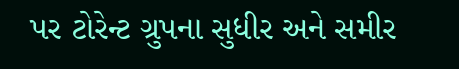પર ટોરેન્ટ ગ્રુપના સુધીર અને સમીર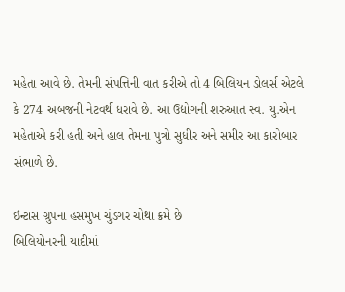મહેતા આવે છે. તેમની સંપત્તિની વાત કરીએ તો 4 બિલિયન ડોલર્સ એટલે કે 274 અબજની નેટવર્થ ધરાવે છે. આ ઉદ્યોગની શરુઆત સ્વ. યુ.એન મહેતાએ કરી હતી અને હાલ તેમના પુત્રો સુધીર અને સમીર આ કારોબાર સંભાળે છે.

ઇન્ટાસ ગ્રુપના હસમુખ ચુંડગર ચોથા ક્રમે છે
બિલિયોનરની યાદીમાં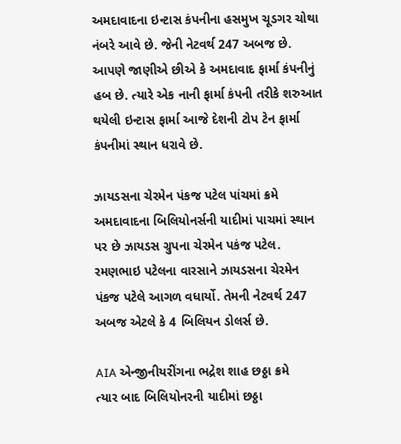અમદાવાદના ઇન્ટાસ કંપનીના હસમુખ ચૂડગર ચોથા નંબરે આવે છે. જેની નેટવર્થ 247 અબજ છે. આપણે જાણીએ છીએ કે અમદાવાદ ફાર્મા કંપનીનું હબ છે. ત્યારે એક નાની ફાર્મા કંપની તરીકે શરુઆત થયેલી ઇન્ટાસ ફાર્મા આજે દેશની ટોપ ટેન ફાર્મા કંપનીમાં સ્થાન ધરાવે છે.

ઝાયડસના ચેરમેન પંકજ પટેલ પાંચમાં ક્રમે
અમદાવાદના બિલિયોનર્સની યાદીમાં પાચમાં સ્થાન પર છે ઝાયડસ ગ્રુપના ચેરમેન પકંજ પટેલ. રમણભાઇ પટેલના વારસાને ઝાયડસના ચેરમેન પંકજ પટેલે આગળ વધાર્યો. તેમની નેટવર્થ 247 અબજ એટલે કે 4 બિલિયન ડોલર્સ છે.

AIA એન્જીનીયરીંગના ભદ્રેશ શાહ છઠ્ઠા ક્રમે
ત્યાર બાદ બિલિયોનરની યાદીમાં છઠ્ઠા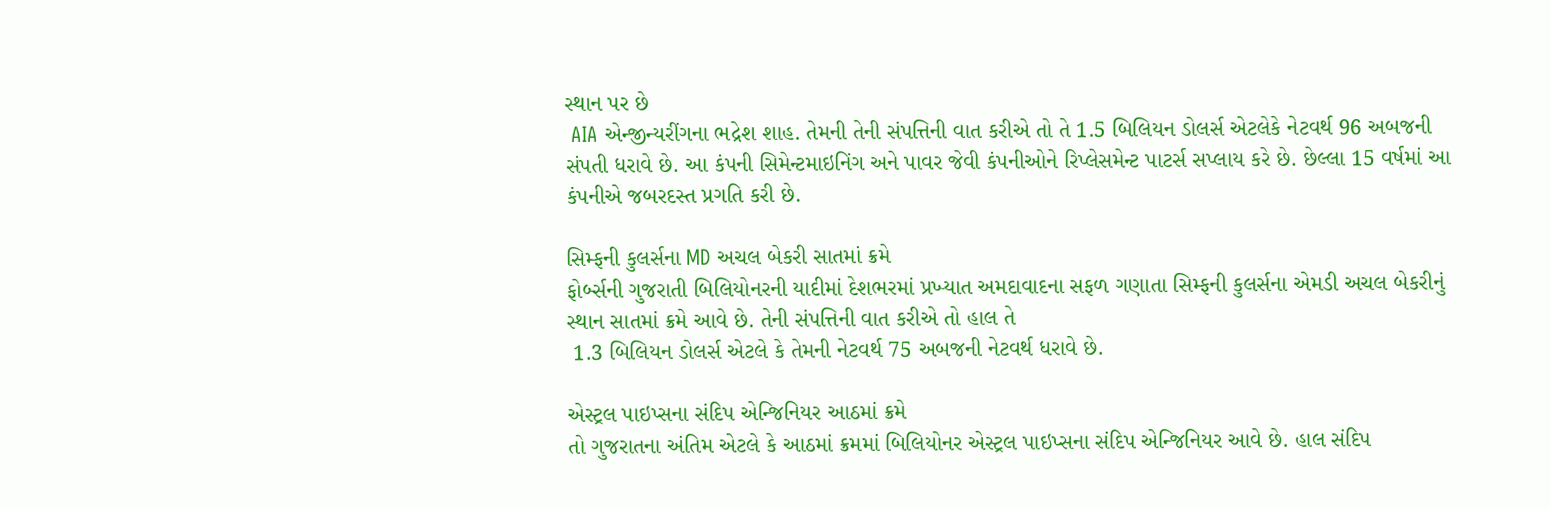સ્થાન પર છે
 AIA એન્જીન્યરીંગના ભદ્રેશ શાહ. તેમની તેની સંપત્તિની વાત કરીએ તો તે 1.5 બિલિયન ડોલર્સ એટલેકે નેટવર્થ 96 અબજની સંપતી ધરાવે છે. આ કંપની સિમેન્ટમાઇનિંગ અને પાવર જેવી કંપનીઓને રિપ્લેસમેન્ટ પાટર્સ સપ્લાય કરે છે. છેલ્લા 15 વર્ષમાં આ કંપનીએ જબરદસ્ત પ્રગતિ કરી છે.

સિમ્ફની કુલર્સના MD અચલ બેકરી સાતમાં ક્રમે
ફોર્બ્સની ગુજરાતી બિલિયોનરની યાદીમાં દેશભરમાં પ્રખ્યાત અમદાવાદના સફળ ગણાતા સિમ્ફની કુલર્સના એમડી અચલ બેકરીનું સ્થાન સાતમાં ક્રમે આવે છે. તેની સંપત્તિની વાત કરીએ તો હાલ તે
 1.3 બિલિયન ડોલર્સ એટલે કે તેમની નેટવર્થ 75 અબજની નેટવર્થ ધરાવે છે.

એસ્ટ્રલ પાઇપ્સના સંદિપ એન્જિનિયર આઠમાં ક્રમે
તો ગુજરાતના અંતિમ એટલે કે આઠમાં ક્રમમાં બિલિયોનર એસ્ટ્રલ પાઇપ્સના સંદિપ એન્જિનિયર આવે છે. હાલ સંદિપ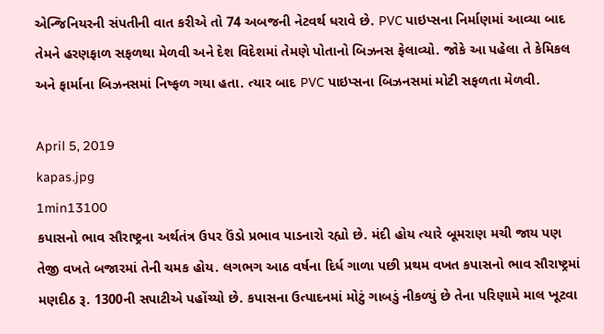એન્જિનિયરની સંપતીની વાત કરીએ તો 74 અબજની નેટવર્થ ધરાવે છે. PVC પાઇપ્સના નિર્માણમાં આવ્યા બાદ તેમને હરણફાળ સફળથા મેળવી અને દેશ વિદેશમાં તેમણે પોતાનો બિઝનસ ફેલાવ્યો. જોકે આ પહેલા તે કેમિકલ અને ફાર્માના બિઝનસમાં નિષ્ફળ ગયા હતા. ત્યાર બાદ PVC પાઇપ્સના બિઝનસમાં મોટી સફળતા મેળવી.

April 5, 2019
kapas.jpg
1min13100
કપાસનો ભાવ સૌરાષ્ટ્રના અર્થતંત્ર ઉપર ઉંડો પ્રભાવ પાડનારો રહ્યો છે. મંદી હોય ત્યારે બૂમરાણ મચી જાય પણ તેજી વખતે બજારમાં તેની ચમક હોય. લગભગ આઠ વર્ષના દિર્ધ ગાળા પછી પ્રથમ વખત કપાસનો ભાવ સૌરાષ્ટ્રમાં મણદીઠ રૂ. 1300ની સપાટીએ પહોંચ્યો છે. કપાસના ઉત્પાદનમાં મોટું ગાબડું નીકળ્યું છે તેના પરિણામે માલ ખૂટવા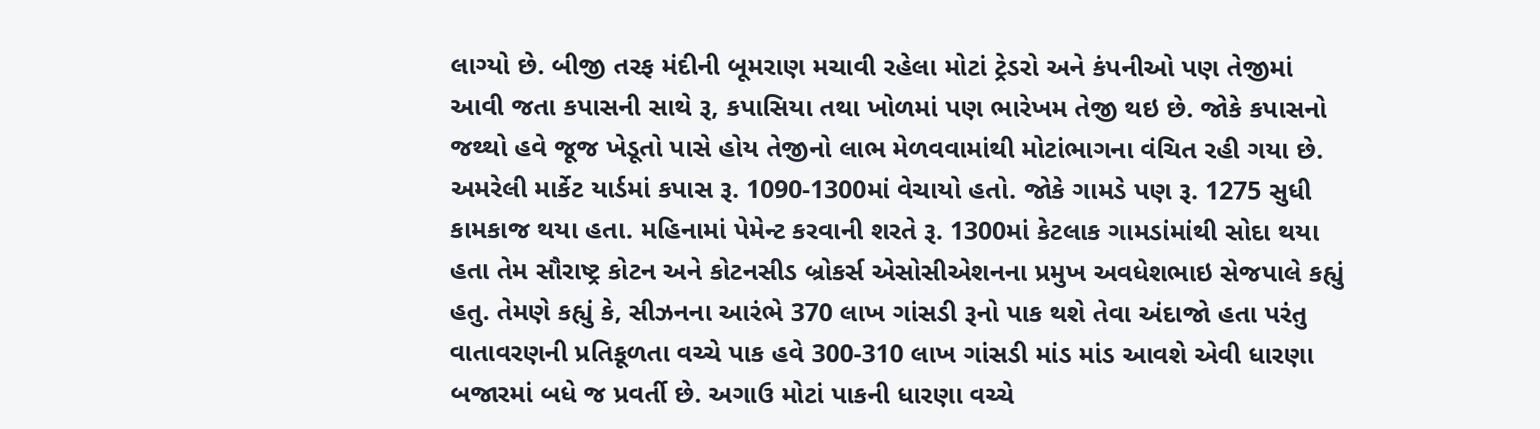લાગ્યો છે. બીજી તરફ મંદીની બૂમરાણ મચાવી રહેલા મોટાં ટ્રેડરો અને કંપનીઓ પણ તેજીમાં આવી જતા કપાસની સાથે રૂ, કપાસિયા તથા ખોળમાં પણ ભારેખમ તેજી થઇ છે. જોકે કપાસનો જથ્થો હવે જૂજ ખેડૂતો પાસે હોય તેજીનો લાભ મેળવવામાંથી મોટાંભાગના વંચિત રહી ગયા છે.
અમરેલી માર્કેટ યાર્ડમાં કપાસ રૂ. 1090-1300માં વેચાયો હતો. જોકે ગામડે પણ રૂ. 1275 સુધી કામકાજ થયા હતા. મહિનામાં પેમેન્ટ કરવાની શરતે રૂ. 1300માં કેટલાક ગામડાંમાંથી સોદા થયા હતા તેમ સૌરાષ્ટ્ર કોટન અને કોટનસીડ બ્રોકર્સ એસોસીએશનના પ્રમુખ અવધેશભાઇ સેજપાલે કહ્યું હતુ. તેમણે કહ્યું કે, સીઝનના આરંભે 370 લાખ ગાંસડી રૂનો પાક થશે તેવા અંદાજો હતા પરંતુ વાતાવરણની પ્રતિકૂળતા વચ્ચે પાક હવે 300-310 લાખ ગાંસડી માંડ માંડ આવશે એવી ધારણા બજારમાં બધે જ પ્રવર્તી છે. અગાઉ મોટાં પાકની ધારણા વચ્ચે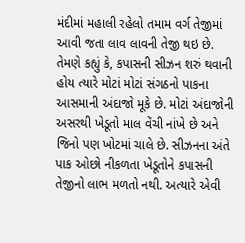મંદીમાં મહાલી રહેલો તમામ વર્ગ તેજીમાં આવી જતા લાવ લાવની તેજી થઇ છે.
તેમણે કહ્યું કે, કપાસની સીઝન શરું થવાની હોય ત્યારે મોટાં મોટાં સંગઠનો પાકના આસમાની અંદાજો મૂકે છે. મોટાં અંદાજોની અસરથી ખેડૂતો માલ વેંચી નાંખે છે અને જિનો પણ ખોટમાં ચાલે છે. સીઝનના અંતે પાક ઓછો નીકળતા ખેડૂતોને કપાસની તેજીનો લાભ મળતો નથી. અત્યારે એવી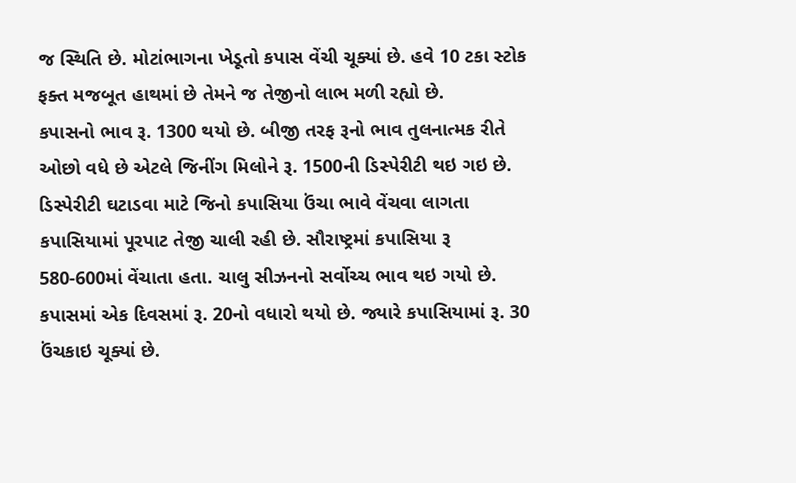જ સ્થિતિ છે. મોટાંભાગના ખેડૂતો કપાસ વેંચી ચૂક્યાં છે. હવે 10 ટકા સ્ટોક ફક્ત મજબૂત હાથમાં છે તેમને જ તેજીનો લાભ મળી રહ્યો છે.
કપાસનો ભાવ રૂ. 1300 થયો છે. બીજી તરફ રૂનો ભાવ તુલનાત્મક રીતે ઓછો વધે છે એટલે જિનીંગ મિલોને રૂ. 1500ની ડિસ્પેરીટી થઇ ગઇ છે. ડિસ્પેરીટી ઘટાડવા માટે જિનો કપાસિયા ઉંચા ભાવે વેંચવા લાગતા કપાસિયામાં પૂરપાટ તેજી ચાલી રહી છે. સૌરાષ્ટ્રમાં કપાસિયા રૂ 580-600માં વેંચાતા હતા. ચાલુ સીઝનનો સર્વોચ્ચ ભાવ થઇ ગયો છે. કપાસમાં એક દિવસમાં રૂ. 20નો વધારો થયો છે. જ્યારે કપાસિયામાં રૂ. 30 ઉંચકાઇ ચૂક્યાં છે.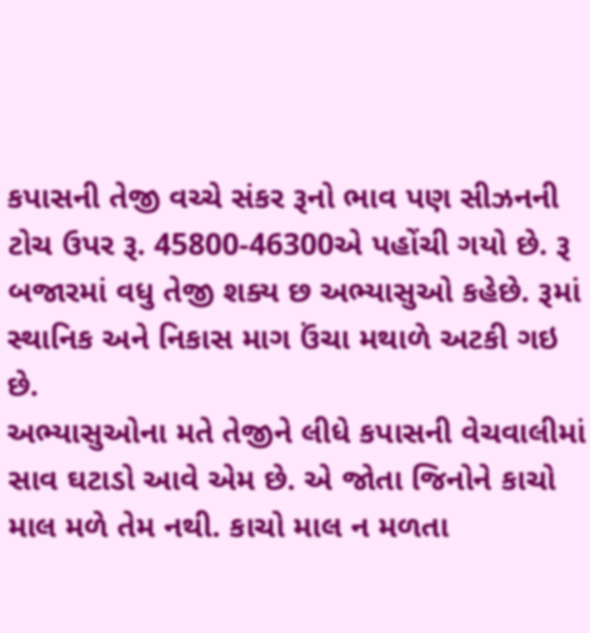કપાસની તેજી વચ્ચે સંકર રૂનો ભાવ પણ સીઝનની ટોચ ઉપર રૂ. 45800-46300એ પહોંચી ગયો છે. રૂ બજારમાં વધુ તેજી શક્ય છ અભ્યાસુઓ કહેછે. રૂમાં સ્થાનિક અને નિકાસ માગ ઉંચા મથાળે અટકી ગઇ છે.
અભ્યાસુઓના મતે તેજીને લીધે કપાસની વેચવાલીમાં સાવ ઘટાડો આવે એમ છે. એ જોતા જિનોને કાચો માલ મળે તેમ નથી. કાચો માલ ન મળતા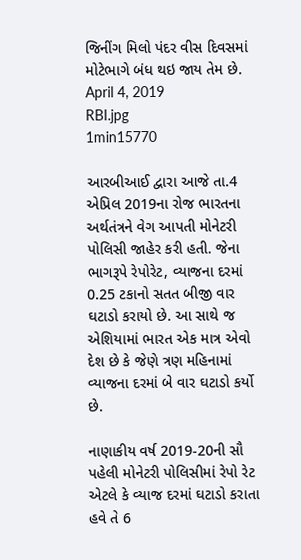જિનીંગ મિલો પંદર વીસ દિવસમાં મોટેભાગે બંધ થઇ જાય તેમ છે.
April 4, 2019
RBI.jpg
1min15770

આરબીઆઈ દ્વારા આજે તા.4 એપ્રિલ 2019ના રોજ ભારતના અર્થતંત્રને વેગ આપતી મોનેટરી પોલિસી જાહેર કરી હતી. જેના ભાગરૂપે રેપોરેટ, વ્યાજના દરમાં 0.25 ટકાનો સતત બીજી વાર ઘટાડો કરાયો છે. આ સાથે જ એશિયામાં ભારત એક માત્ર એવો દેશ છે કે જેણે ત્રણ મહિનામાં વ્યાજના દરમાં બે વાર ઘટાડો કર્યો છે.

નાણાકીય વર્ષ 2019-20ની સૌ પહેલી મોનેટરી પોલિસીમાં રેપો રેટ એટલે કે વ્યાજ દરમાં ઘટાડો કરાતા હવે તે 6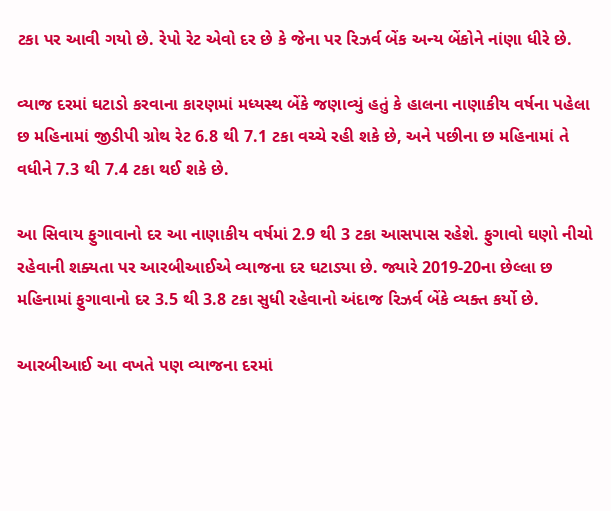ટકા પર આવી ગયો છે. રેપો રેટ એવો દર છે કે જેના પર રિઝર્વ બેંક અન્ય બેંકોને નાંણા ધીરે છે.

વ્યાજ દરમાં ઘટાડો કરવાના કારણમાં મધ્યસ્થ બેંકે જણાવ્યું હતું કે હાલના નાણાકીય વર્ષના પહેલા છ મહિનામાં જીડીપી ગ્રોથ રેટ 6.8 થી 7.1 ટકા વચ્ચે રહી શકે છે, અને પછીના છ મહિનામાં તે વધીને 7.3 થી 7.4 ટકા થઈ શકે છે.

આ સિવાય ફુગાવાનો દર આ નાણાકીય વર્ષમાં 2.9 થી 3 ટકા આસપાસ રહેશે. ફુગાવો ઘણો નીચો રહેવાની શક્યતા પર આરબીઆઈએ વ્યાજના દર ઘટાડ્યા છે. જ્યારે 2019-20ના છેલ્લા છ મહિનામાં ફુગાવાનો દર 3.5 થી 3.8 ટકા સુધી રહેવાનો અંદાજ રિઝર્વ બેંકે વ્યક્ત કર્યો છે.

આરબીઆઈ આ વખતે પણ વ્યાજના દરમાં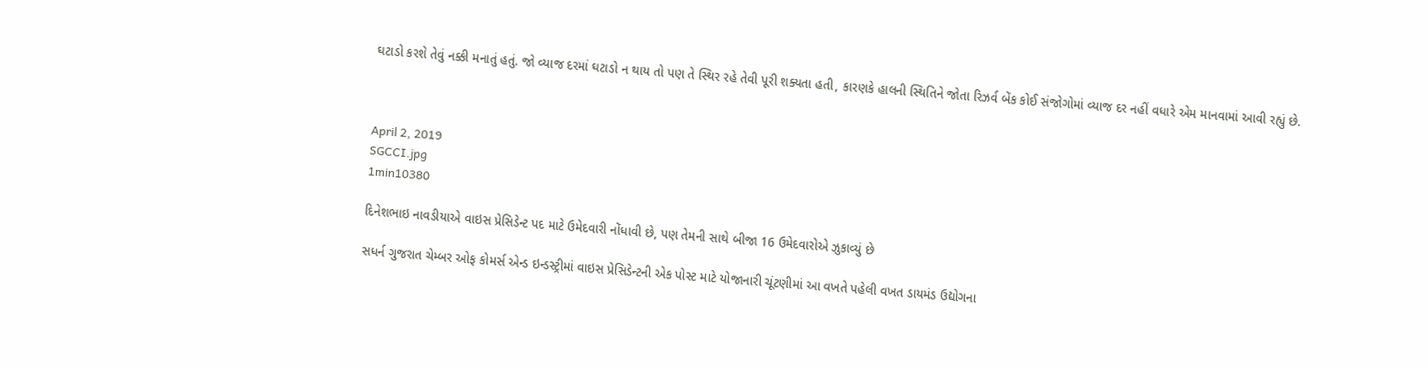ઘટાડો કરશે તેવું નક્કી મનાતું હતું. જો વ્યાજ દરમાં ઘટાડો ન થાય તો પણ તે સ્થિર રહે તેવી પૂરી શક્યતા હતી, કારણકે હાલની સ્થિતિને જોતા રિઝર્વ બેંક કોઈ સંજોગોમાં વ્યાજ દર નહીં વધારે એમ માનવામાં આવી રહ્યું છે.



April 2, 2019
SGCCI.jpg
1min10380

દિનેશભાઇ નાવડીયાએ વાઇસ પ્રેસિડેન્ટ પદ માટે ઉમેદવારી નોંધાવી છે, પણ તેમની સાથે બીજા 16 ઉમેદવારોએ ઝુકાવ્યું છે

સધર્ન ગુજરાત ચેમ્બર ઓફ કોમર્સ એન્ડ ઇન્ડસ્ટ્રીમાં વાઇસ પ્રેસિડેન્ટની એક પોસ્ટ માટે યોજાનારી ચૂંટણીમાં આ વખતે પહેલી વખત ડાયમંડ ઉદ્યોગના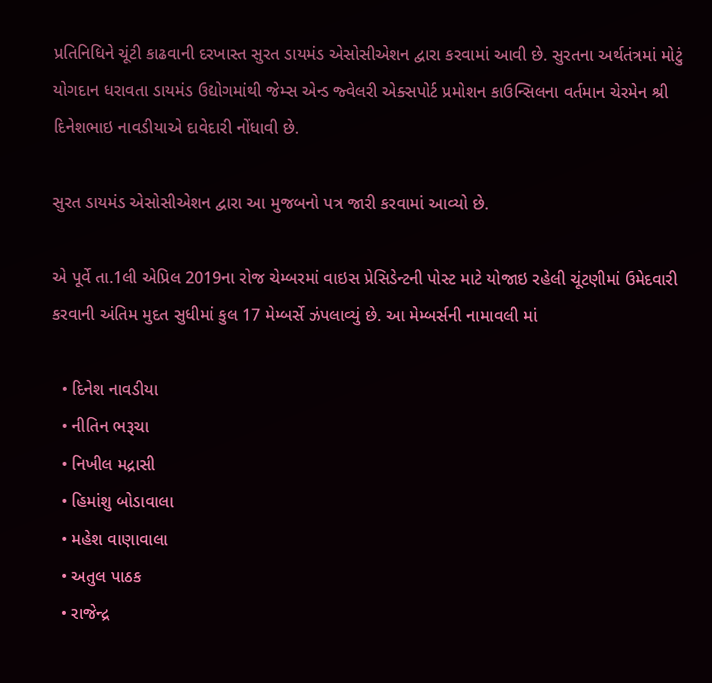પ્રતિનિધિને ચૂંટી કાઢવાની દરખાસ્ત સુરત ડાયમંડ એસોસીએશન દ્વારા કરવામાં આવી છે. સુરતના અર્થતંત્રમાં મોટું યોગદાન ધરાવતા ડાયમંડ ઉદ્યોગમાંથી જેમ્સ એન્ડ જ્વેલરી એક્સપોર્ટ પ્રમોશન કાઉન્સિલના વર્તમાન ચેરમેન શ્રી દિનેશભાઇ નાવડીયાએ દાવેદારી નોંધાવી છે.

સુરત ડાયમંડ એસોસીએશન દ્વારા આ મુજબનો પત્ર જારી કરવામાં આવ્યો છે.

એ પૂર્વે તા.1લી એપ્રિલ 2019ના રોજ ચેમ્બરમાં વાઇસ પ્રેસિડેન્ટની પોસ્ટ માટે યોજાઇ રહેલી ચૂંટણીમાં ઉમેદવારી કરવાની અંતિમ મુદત સુધીમાં કુલ 17 મેમ્બર્સે ઝંપલાવ્યું છે. આ મેમ્બર્સની નામાવલી માં

  • દિનેશ નાવડીયા
  • નીતિન ભરૂચા
  • નિખીલ મદ્રાસી
  • હિમાંશુ બોડાવાલા
  • મહેશ વાણાવાલા
  • અતુલ પાઠક
  • રાજેન્દ્ર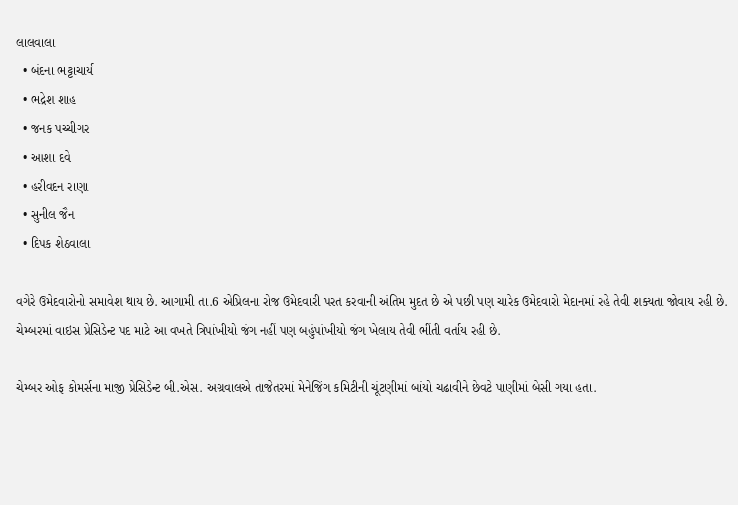લાલવાલા
  • બંદના ભટ્ટાચાર્ય
  • ભદ્રેશ શાહ
  • જનક પચ્ચીગર
  • આશા દવે
  • હરીવદન રાણા
  • સુનીલ જૈન
  • દિપક શેઠવાલા

વગેરે ઉમેદવારોનો સમાવેશ થાય છે. આગામી તા.6 એપ્રિલના રોજ ઉમેદવારી પરત કરવાની અંતિમ મુદત છે એ પછી પણ ચારેક ઉમેદવારો મેદાનમાં રહે તેવી શક્યતા જોવાય રહી છે. ચેમ્બરમાં વાઇસ પ્રેસિડેન્ટ પદ માટે આ વખતે ત્રિપાંખીયો જંગ નહીં પણ બહુંપાંખીયો જંગ ખેલાય તેવી ભીંતી વર્તાય રહી છે.

ચેમ્બર ઓફ કોમર્સના માજી પ્રેસિડેન્ટ બી.એસ. અગ્રવાલએ તાજેતરમાં મેનેજિંગ કમિટીની ચૂંટણીમાં બાંયો ચઢાવીને છેવટે પાણીમાં બેસી ગયા હતા.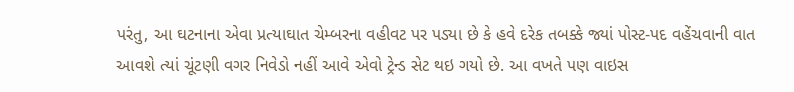પરંતુ, આ ઘટનાના એવા પ્રત્યાઘાત ચેમ્બરના વહીવટ પર પડ્યા છે કે હવે દરેક તબક્કે જ્યાં પોસ્ટ-પદ વહેંચવાની વાત આવશે ત્યાં ચૂંટણી વગર નિવેડો નહીં આવે એવો ટ્રેન્ડ સેટ થઇ ગયો છે. આ વખતે પણ વાઇસ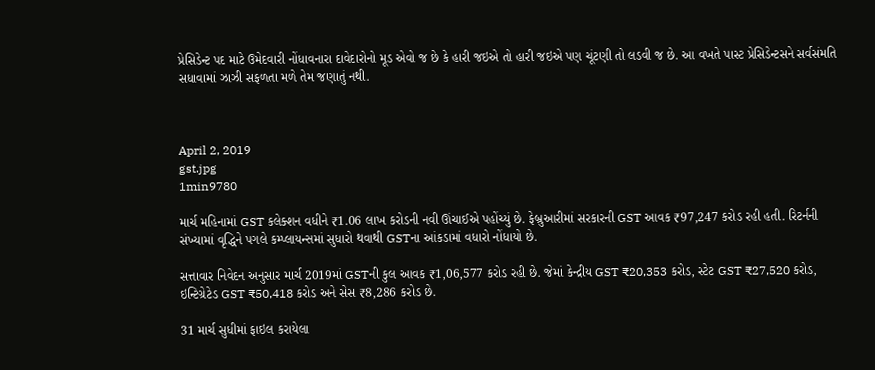પ્રેસિડેન્ટ પદ માટે ઉમેદવારી નોંધાવનારા દાવેદારોનો મૂડ એવો જ છે કે હારી જઇએ તો હારી જઇએ પણ ચૂંટણી તો લડવી જ છે. આ વખતે પાસ્ટ પ્રેસિડેન્ટસને સર્વસંમતિ સધાવામાં ઝાઝી સફળતા મળે તેમ જણાતું નથી.



April 2, 2019
gst.jpg
1min9780

માર્ચ મહિનામાં GST કલેક્શન વધીને ₹1.06 લાખ કરોડની નવી ઊંચાઈએ પહોંચ્યું છે. ફેબ્રુઆરીમાં સરકારની GST આવક ₹97,247 કરોડ રહી હતી. રિટર્નની સંખ્યામાં વૃદ્ધિને પગલે કમ્પ્લાયન્સમાં સુધારો થવાથી GSTના આંકડામાં વધારો નોંધાયો છે.

સત્તાવાર નિવેદન અનુસાર માર્ચ 2019માં GSTની કુલ આવક ₹1,06,577 કરોડ રહી છે. જેમાં કેન્દ્રીય GST ₹20,353 કરોડ, સ્ટેટ GST ₹27,520 કરોડ, ઇન્ટિગ્રેટેડ GST ₹50,418 કરોડ અને સેસ ₹8,286 કરોડ છે.

31 માર્ચ સુધીમાં ફાઇલ કરાયેલા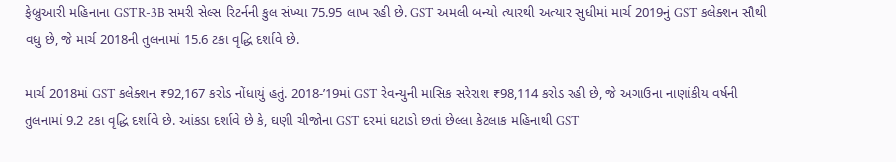ફેબ્રુઆરી મહિનાના GSTR-3B સમરી સેલ્સ રિટર્નની કુલ સંખ્યા 75.95 લાખ રહી છે. GST અમલી બન્યો ત્યારથી અત્યાર સુધીમાં માર્ચ 2019નું GST કલેક્શન સૌથી વધુ છે, જે માર્ચ 2018ની તુલનામાં 15.6 ટકા વૃદ્ધિ દર્શાવે છે.

માર્ચ 2018માં GST કલેક્શન ₹92,167 કરોડ નોંધાયું હતું. 2018-’19માં GST રેવન્યુની માસિક સરેરાશ ₹98,114 કરોડ રહી છે, જે અગાઉના નાણાંકીય વર્ષની તુલનામાં 9.2 ટકા વૃદ્ધિ દર્શાવે છે. આંકડા દર્શાવે છે કે, ઘણી ચીજોના GST દરમાં ઘટાડો છતાં છેલ્લા કેટલાક મહિનાથી GST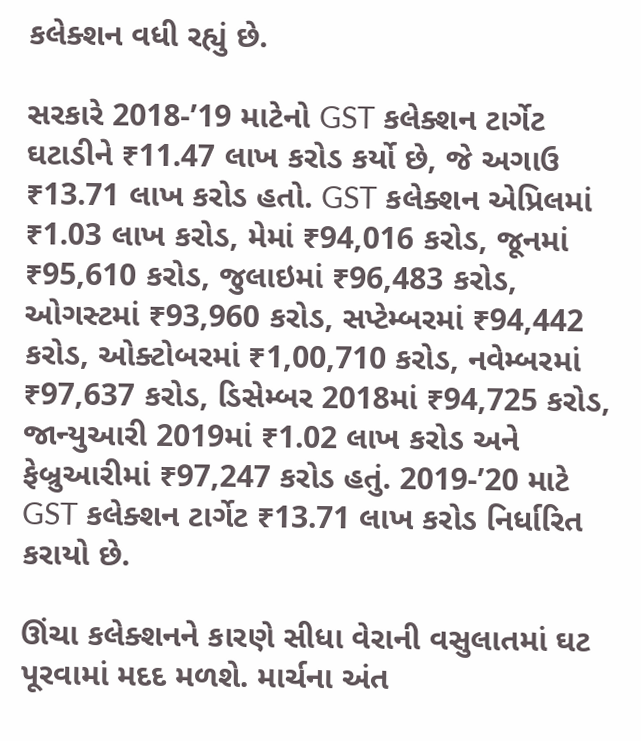કલેક્શન વધી રહ્યું છે.

સરકારે 2018-’19 માટેનો GST કલેક્શન ટાર્ગેટ ઘટાડીને ₹11.47 લાખ કરોડ કર્યો છે, જે અગાઉ ₹13.71 લાખ કરોડ હતો. GST કલેક્શન એપ્રિલમાં ₹1.03 લાખ કરોડ, મેમાં ₹94,016 કરોડ, જૂનમાં ₹95,610 કરોડ, જુલાઇમાં ₹96,483 કરોડ, ઓગસ્ટમાં ₹93,960 કરોડ, સપ્ટેમ્બરમાં ₹94,442 કરોડ, ઓક્ટોબરમાં ₹1,00,710 કરોડ, નવેમ્બરમાં ₹97,637 કરોડ, ડિસેમ્બર 2018માં ₹94,725 કરોડ, જાન્યુઆરી 2019માં ₹1.02 લાખ કરોડ અને ફેબ્રુઆરીમાં ₹97,247 કરોડ હતું. 2019-’20 માટે GST કલેક્શન ટાર્ગેટ ₹13.71 લાખ કરોડ નિર્ધારિત કરાયો છે.

ઊંચા કલેક્શનને કારણે સીધા વેરાની વસુલાતમાં ઘટ પૂરવામાં મદદ મળશે. માર્ચના અંત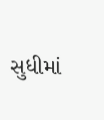સુધીમાં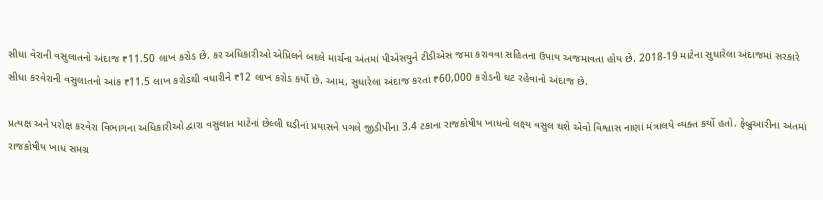સીધા વેરાની વસુલાતનો અંદાજ ₹11.50 લાખ કરોડ છે. કર અધિકારીઓ એપ્રિલને બદલે માર્ચના અંતમાં પીએસયુને ટીડીએસ જમા કરાવવા સહિતના ઉપાય અજમાવતા હોય છે. 2018-19 માટેના સુધારેલા અંદાજમાં સરકારે સીધા કરવેરાની વસુલાતનો આંક ₹11.5 લાખ કરોડથી વધારીને ₹12 લાખ કરોડ કર્યો છે. આમ, સુધારેલા અંદાજ કરતાં ₹60,000 કરોડની ઘટ રહેવાનો અંદાજ છે.

પ્રત્યક્ષ અને પરોક્ષ કરવેરા વિભાગના અધિકારીઓ દ્વારા વસુલાત માટેનાં છેલ્લી ઘડીનાં પ્રયાસને પગલે જીડીપીના 3.4 ટકાના રાજકોષીય ખાધનો લક્ષ્ય વસુલ થશે એવો વિશ્વાસ નાણાં મંત્રાલયે વ્યક્ત કર્યો હતો. ફેબ્રુઆરીના અંતમાં રાજકોષીય ખાધ સમગ્ર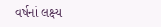વર્ષનાં લક્ષ્ય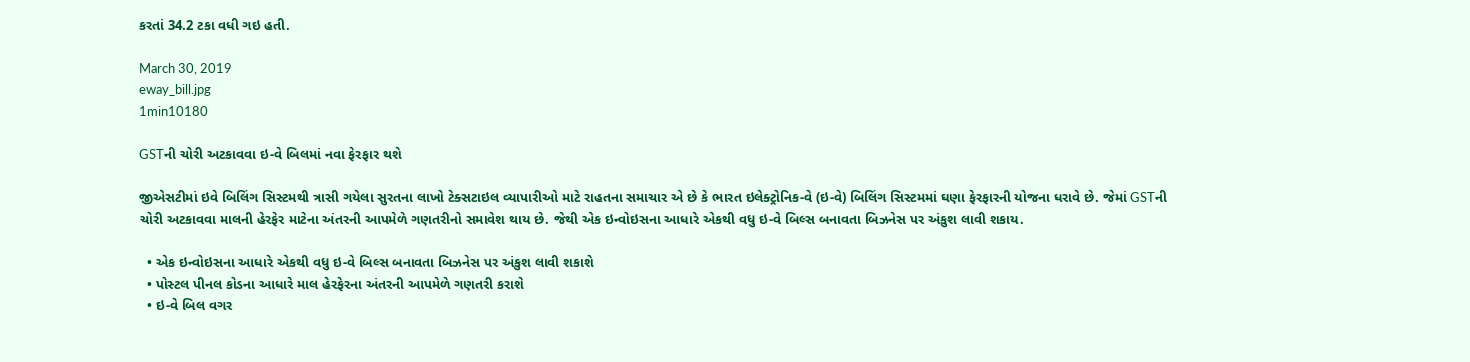કરતાં 34.2 ટકા વધી ગઇ હતી.

March 30, 2019
eway_bill.jpg
1min10180

GSTની ચોરી અટકાવવા ઇ-વે બિલમાં નવા ફેરફાર થશે

જીએસટીમાં ઇવે બિલિંગ સિસ્ટમથી ત્રાસી ગયેલા સુરતના લાખો ટેક્સટાઇલ વ્યાપારીઓ માટે રાહતના સમાચાર એ છે કે ભારત ઇલેક્ટ્રોનિક-વે (ઇ-વે) બિલિંગ સિસ્ટમમાં ઘણા ફેરફારની યોજના ધરાવે છે. જેમાં GSTની ચોરી અટકાવવા માલની હેરફેર માટેના અંતરની આપમેળે ગણતરીનો સમાવેશ થાય છે. જેથી એક ઇન્વોઇસના આધારે એકથી વધુ ઇ-વે બિલ્સ બનાવતા બિઝનેસ પર અંકુશ લાવી શકાય.

  • એક ઇન્વોઇસના આધારે એકથી વધુ ઇ-વે બિલ્સ બનાવતા બિઝનેસ પર અંકુશ લાવી શકાશે
  • પોસ્ટલ પીનલ કોડના આધારે માલ હેરફેરના અંતરની આપમેળે ગણતરી કરાશે
  • ઇ-વે બિલ વગર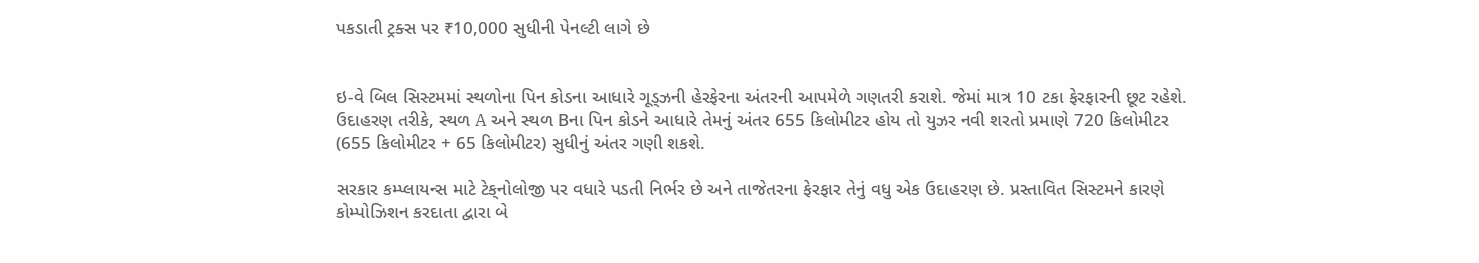પકડાતી ટ્રક્સ પર ₹10,000 સુધીની પેનલ્ટી લાગે છે


ઇ-વે બિલ સિસ્ટમમાં સ્થળોના પિન કોડના આધારે ગૂડ્ઝની હેરફેરના અંતરની આપમેળે ગણતરી કરાશે. જેમાં માત્ર 10 ટકા ફેરફારની છૂટ રહેશે. ઉદાહરણ તરીકે, સ્થળ A અને સ્થળ Bના પિન કોડને આધારે તેમનું અંતર 655 કિલોમીટર હોય તો યુઝર નવી શરતો પ્રમાણે 720 કિલોમીટર (655 કિલોમીટર + 65 કિલોમીટર) સુધીનું અંતર ગણી શકશે.

સરકાર કમ્પ્લાયન્સ માટે ટેક્‌નોલોજી પર વધારે પડતી નિર્ભર છે અને તાજેતરના ફેરફાર તેનું વધુ એક ઉદાહરણ છે. પ્રસ્તાવિત સિસ્ટમને કારણે કોમ્પોઝિશન કરદાતા દ્વારા બે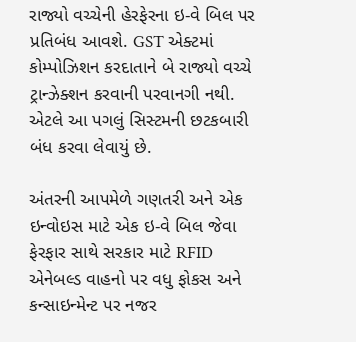રાજ્યો વચ્ચેની હેરફેરના ઇ-વે બિલ પર પ્રતિબંધ આવશે. GST એક્ટમાં કોમ્પોઝિશન કરદાતાને બે રાજ્યો વચ્ચે ટ્રાન્ઝેક્શન કરવાની પરવાનગી નથી. એટલે આ પગલું સિસ્ટમની છટકબારી બંધ કરવા લેવાયું છે.

અંતરની આપમેળે ગણતરી અને એક ઇન્વોઇસ માટે એક ઇ-વે બિલ જેવા ફેરફાર સાથે સરકાર માટે RFID એનેબલ્ડ વાહનો પર વધુ ફોકસ અને કન્સાઇન્મેન્ટ પર નજર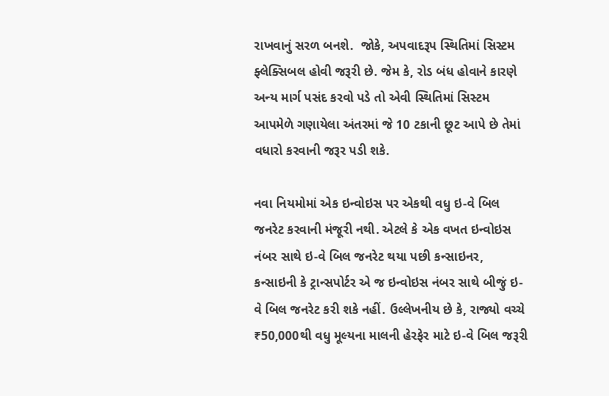રાખવાનું સરળ બનશે.  જોકે, અપવાદરૂપ સ્થિતિમાં સિસ્ટમ ફ્લેક્સિબલ હોવી જરૂરી છે. જેમ કે, રોડ બંધ હોવાને કારણે અન્ય માર્ગ પસંદ કરવો પડે તો એવી સ્થિતિમાં સિસ્ટમ આપમેળે ગણાયેલા અંતરમાં જે 10 ટકાની છૂટ આપે છે તેમાં વધારો કરવાની જરૂર પડી શકે.

નવા નિયમોમાં એક ઇન્વોઇસ પર એકથી વધુ ઇ-વે બિલ જનરેટ કરવાની મંજૂરી નથી. એટલે કે એક વખત ઇન્વોઇસ નંબર સાથે ઇ-વે બિલ જનરેટ થયા પછી કન્સાઇનર, કન્સાઇની કે ટ્રાન્સપોર્ટર એ જ ઇન્વોઇસ નંબર સાથે બીજું ઇ-વે બિલ જનરેટ કરી શકે નહીં. ઉલ્લેખનીય છે કે, રાજ્યો વચ્ચે ₹50,000થી વધુ મૂલ્યના માલની હેરફેર માટે ઇ-વે બિલ જરૂરી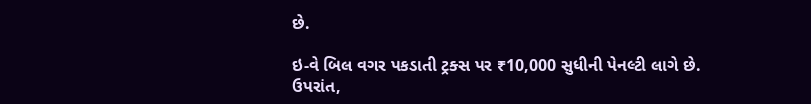છે.

ઇ-વે બિલ વગર પકડાતી ટ્રક્સ પર ₹10,000 સુધીની પેનલ્ટી લાગે છે. ઉપરાંત,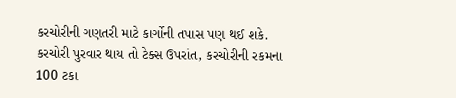કરચોરીની ગણતરી માટે કાર્ગોની તપાસ પણ થઈ શકે. કરચોરી પુરવાર થાય તો ટેક્સ ઉપરાંત, કરચોરીની રકમના 100 ટકા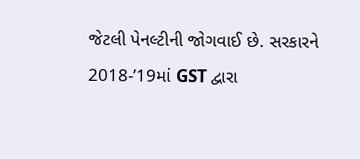જેટલી પેનલ્ટીની જોગવાઈ છે. સરકારને 2018-’19માં GST દ્વારા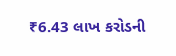₹6.43 લાખ કરોડની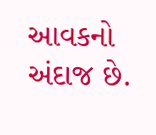આવકનો અંદાજ છે.